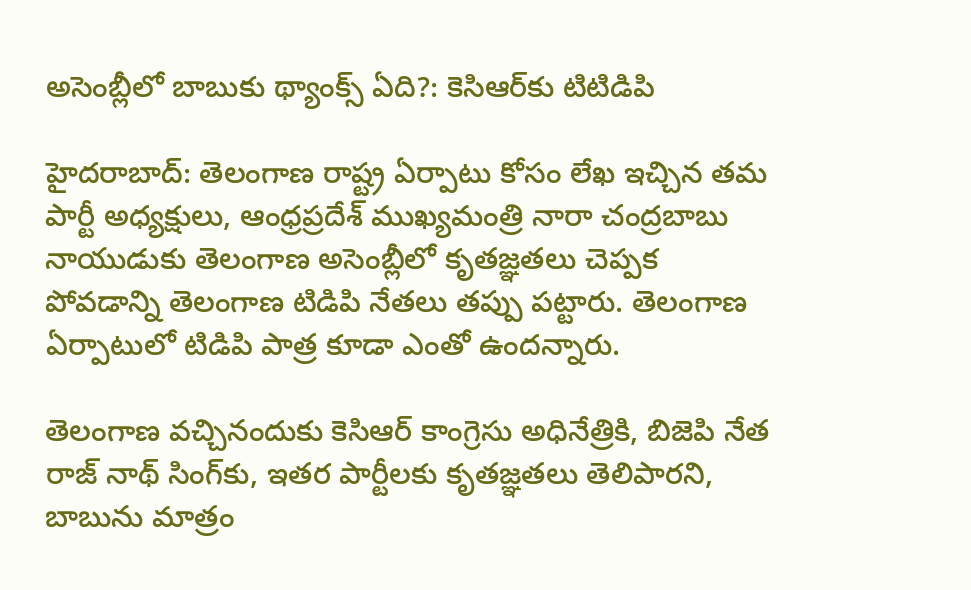అసెంబ్లీలో బాబుకు థ్యాంక్స్ ఏది?: కెసిఆర్‌కు టిటిడిపి

హైదరాబాద్: తెలంగాణ రాష్ట్ర ఏర్పాటు కోసం లేఖ ఇచ్చిన తమ పార్టీ అధ్యక్షులు, ఆంధ్రప్రదేశ్ ముఖ్యమంత్రి నారా చంద్రబాబు నాయుడుకు తెలంగాణ అసెంబ్లీలో కృతజ్ఞతలు చెప్పక పోవడాన్ని తెలంగాణ టిడిపి నేతలు తప్పు పట్టారు. తెలంగాణ ఏర్పాటులో టిడిపి పాత్ర కూడా ఎంతో ఉందన్నారు.

తెలంగాణ వచ్చినందుకు కెసిఆర్ కాంగ్రెసు అధినేత్రికి, బిజెపి నేత రాజ్ నాథ్ సింగ్‌కు, ఇతర పార్టీలకు కృతజ్ఞతలు తెలిపారని, బాబును మాత్రం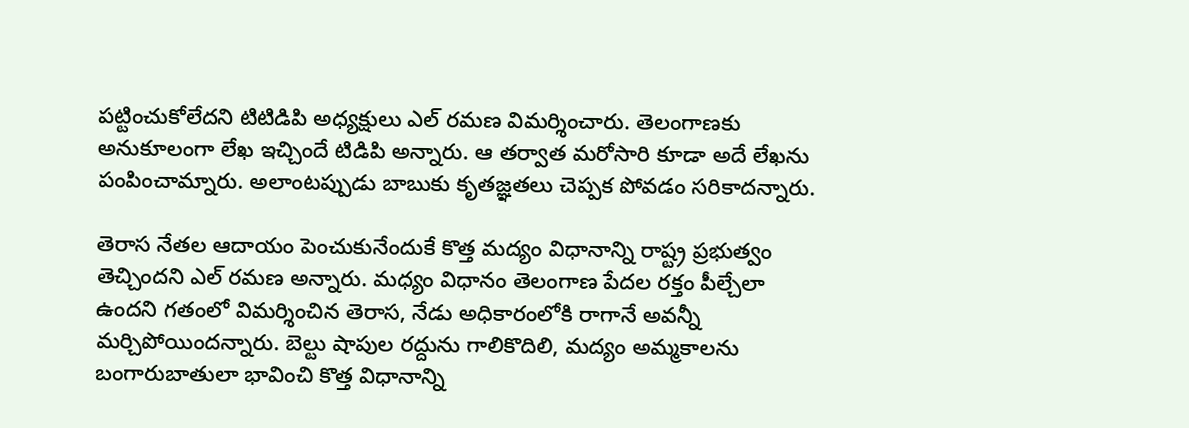పట్టించుకోలేదని టిటిడిపి అధ్యక్షులు ఎల్ రమణ విమర్శించారు. తెలంగాణకు అనుకూలంగా లేఖ ఇచ్చిందే టిడిపి అన్నారు. ఆ తర్వాత మరోసారి కూడా అదే లేఖను పంపించామ్నారు. అలాంటప్పుడు బాబుకు కృతజ్ఞతలు చెప్పక పోవడం సరికాదన్నారు.

తెరాస నేతల ఆదాయం పెంచుకునేందుకే కొత్త మద్యం విధానాన్ని రాష్ట్ర ప్రభుత్వం తెచ్చిందని ఎల్ రమణ అన్నారు. మధ్యం విధానం తెలంగాణ పేదల రక్తం పీల్చేలా ఉందని గతంలో విమర్శించిన తెరాస, నేడు అధికారంలోకి రాగానే అవన్నీ మర్చిపోయిందన్నారు. బెల్టు షాపుల రద్దును గాలికొదిలి, మద్యం అమ్మకాలను బంగారుబాతులా భావించి కొత్త విధానాన్ని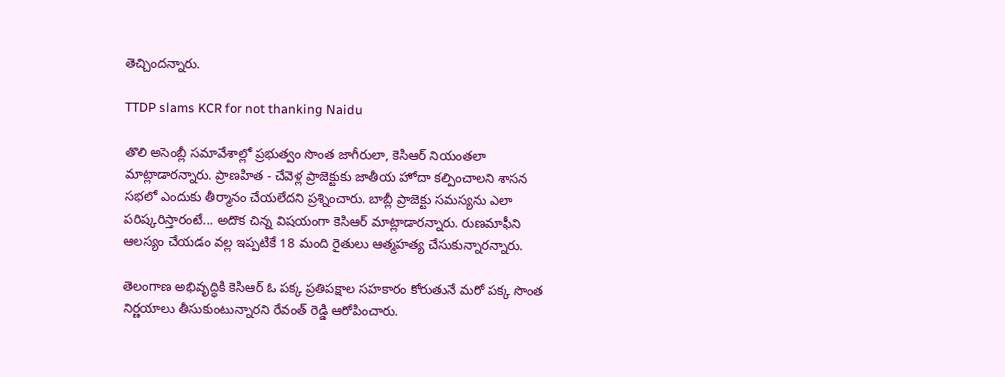తెచ్చిందన్నారు.

TTDP slams KCR for not thanking Naidu

తొలి అసెంబ్లీ సమావేశాల్లో ప్రభుత్వం సొంత జాగీరులా, కెసిఆర్ నియంతలా మాట్లాడారన్నారు. ప్రాణహిత - చేవెళ్ల ప్రాజెక్టుకు జాతీయ హోదా కల్పించాలని శాసన సభలో ఎందుకు తీర్మానం చేయలేదని ప్రశ్నించారు. బాబ్లీ ప్రాజెక్టు సమస్యను ఎలా పరిష్కరిస్తారంటే... అదొక చిన్న విషయంగా కెసిఆర్ మాట్లాడారన్నారు. రుణమాఫీని ఆలస్యం చేయడం వల్ల ఇప్పటికే 18 మంది రైతులు ఆత్మహత్య చేసుకున్నారన్నారు.

తెలంగాణ అభివృద్ధికి కెసిఆర్ ఓ పక్క ప్రతిపక్షాల సహకారం కోరుతునే మరో పక్క సొంత నిర్ణయాలు తీసుకుంటున్నారని రేవంత్ రెడ్డి ఆరోపించారు.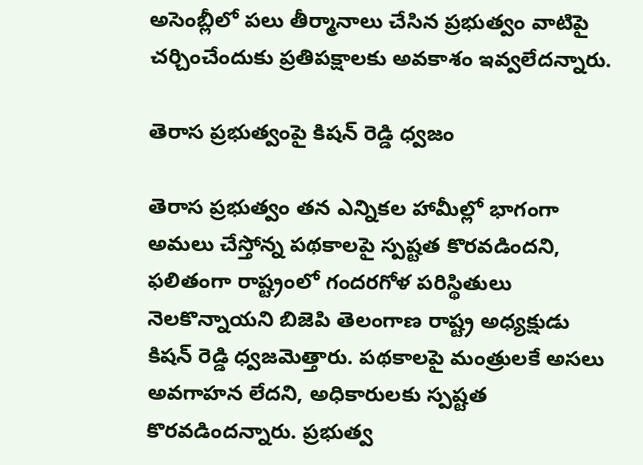అసెంబ్లీలో పలు తీర్మానాలు చేసిన ప్రభుత్వం వాటిపై చర్చించేందుకు ప్రతిపక్షాలకు అవకాశం ఇవ్వలేదన్నారు.

తెరాస ప్రభుత్వంపై కిషన్ రెడ్డి ధ్వజం

తెరాస ప్రభుత్వం తన ఎన్నికల హామీల్లో భాగంగా అమలు చేస్తోన్న పథకాలపై స్పష్టత కొరవడిందని, ఫలితంగా రాష్ట్రంలో గందరగోళ పరిస్థితులు నెలకొన్నాయని బిజెపి తెలంగాణ రాష్ట్ర అధ్యక్షుడు కిషన్ రెడ్డి ధ్వజమెత్తారు. పథకాలపై మంత్రులకే అసలు అవగాహన లేదని, అధికారులకు స్పష్టత కొరవడిందన్నారు. ప్రభుత్వ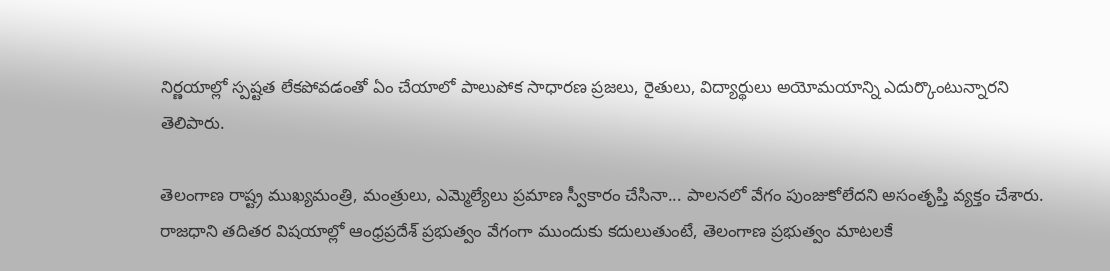నిర్ణయాల్లో స్పష్టత లేకపోవడంతో ఏం చేయాలో పాలుపోక సాధారణ ప్రజలు, రైతులు, విద్యార్థులు అయోమయాన్ని ఎదుర్కొంటున్నారని తెలిపారు.

తెలంగాణ రాష్ట్ర ముఖ్యమంత్రి, మంత్రులు, ఎమ్మెల్యేలు ప్రమాణ స్వీకారం చేసినా... పాలనలో వేగం పుంజుకోలేదని అసంతృప్తి వ్యక్తం చేశారు. రాజధాని తదితర విషయాల్లో ఆంధ్రప్రదేశ్ ప్రభుత్వం వేగంగా ముందుకు కదులుతుంటే, తెలంగాణ ప్రభుత్వం మాటలకే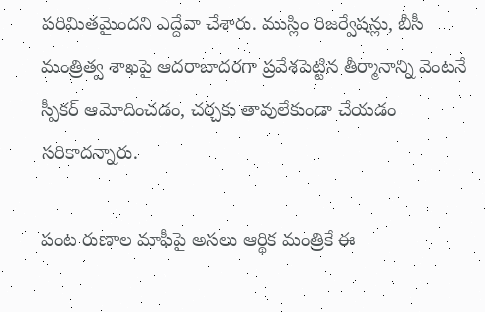పరిమితమైందని ఎద్దేవా చేశారు. ముస్లిం రిజర్వేషన్లు, బీసీ మంత్రిత్వ శాఖపై ఆదరాబాదరగా ప్రవేశపెట్టిన తీర్మానాన్ని వెంటనే స్పీకర్ ఆమోదించడం, చర్చకు తావులేకుండా చేయడం సరికాదన్నారు.

పంట రుణాల మాఫీపై అసలు ఆర్థిక మంత్రికే ఈ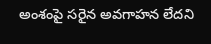అంశంపై సరైన అవగాహన లేదని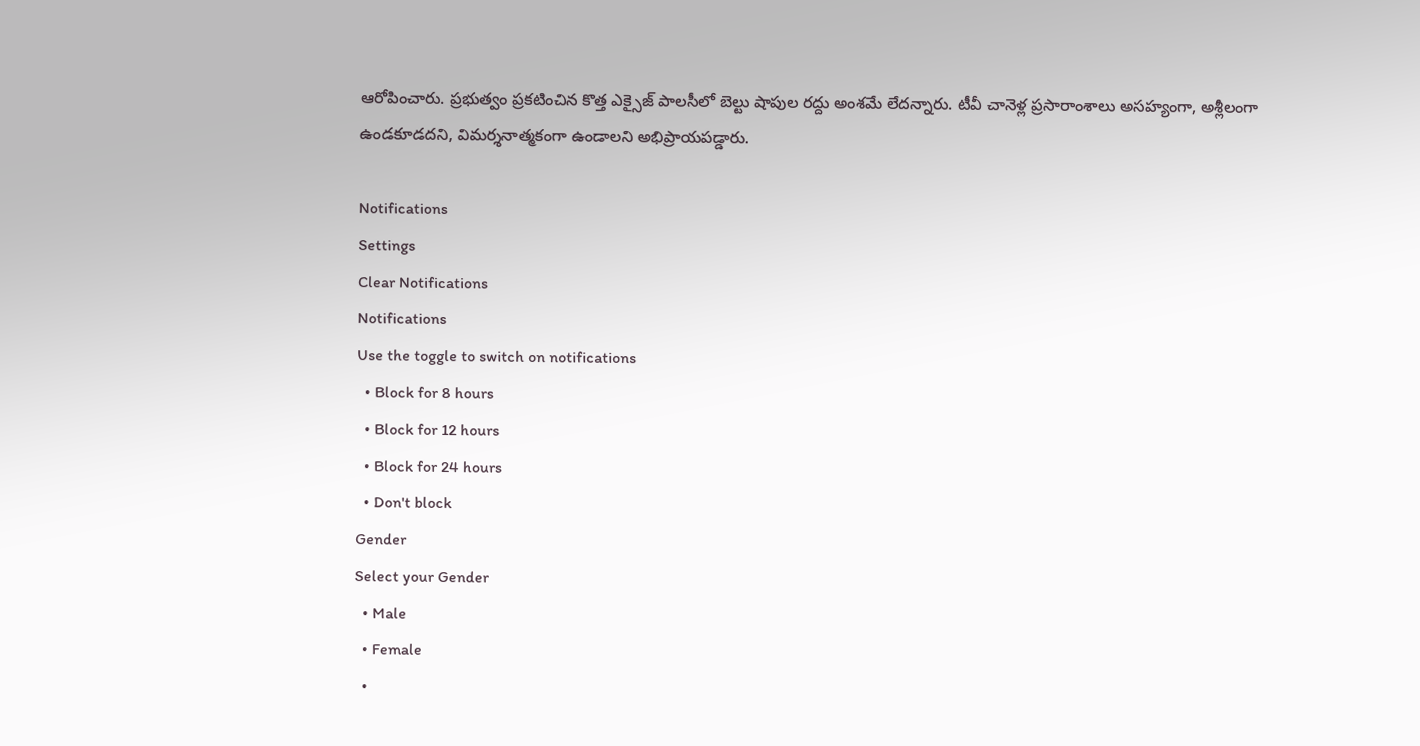ఆరోపించారు. ప్రభుత్వం ప్రకటించిన కొత్త ఎక్సైజ్ పాలసీలో బెల్టు షాపుల రద్దు అంశమే లేదన్నారు. టీవీ చానెళ్ల ప్రసారాంశాలు అసహ్యంగా, అశ్లీలంగా ఉండకూడదని, విమర్శనాత్మకంగా ఉండాలని అభిప్రాయపడ్డారు.

Notifications
Settings
Clear Notifications
Notifications
Use the toggle to switch on notifications
  • Block for 8 hours
  • Block for 12 hours
  • Block for 24 hours
  • Don't block
Gender
Select your Gender
  • Male
  • Female
  •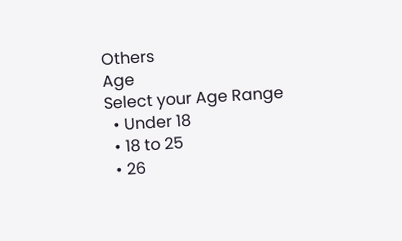Others
Age
Select your Age Range
  • Under 18
  • 18 to 25
  • 26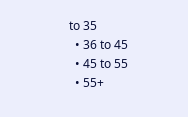to 35
  • 36 to 45
  • 45 to 55
  • 55+